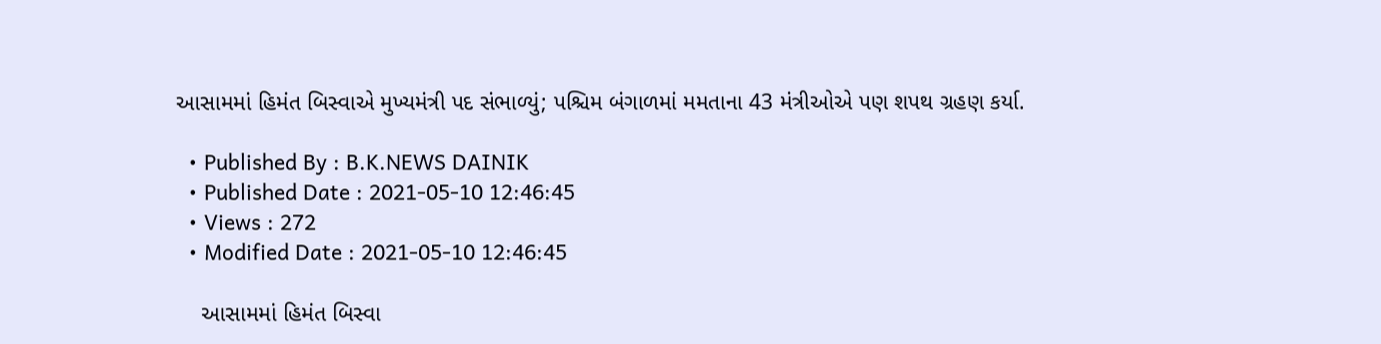આસામમાં હિમંત બિસ્વાએ મુખ્યમંત્રી પદ સંભાળ્યું; પશ્ચિમ બંગાળમાં મમતાના 43 મંત્રીઓએ પણ શપથ ગ્રહણ કર્યા.

  • Published By : B.K.NEWS DAINIK
  • Published Date : 2021-05-10 12:46:45
  • Views : 272
  • Modified Date : 2021-05-10 12:46:45

    આસામમાં હિમંત બિસ્વા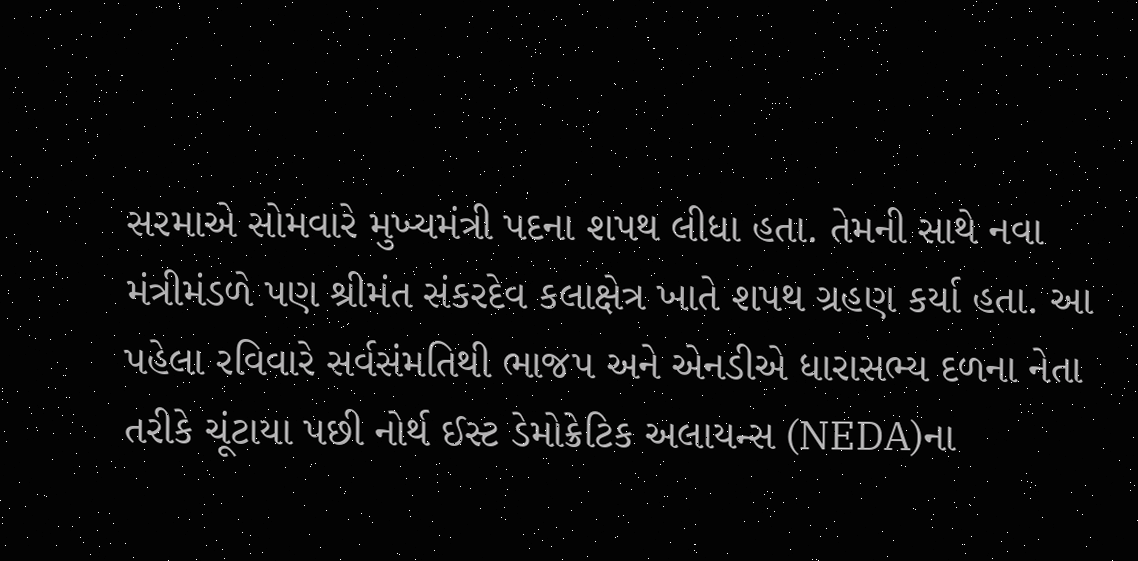સરમાએ સોમવારે મુખ્યમંત્રી પદના શપથ લીધા હતા. તેમની સાથે નવા મંત્રીમંડળે પણ શ્રીમંત સંકરદેવ કલાક્ષેત્ર ખાતે શપથ ગ્રહણ કર્યા હતા. આ પહેલા રવિવારે સર્વસંમતિથી ભાજપ અને એનડીએ ધારાસભ્ય દળના નેતા તરીકે ચૂંટાયા પછી નોર્થ ઈસ્ટ ડેમોક્રેટિક અલાયન્સ (NEDA)ના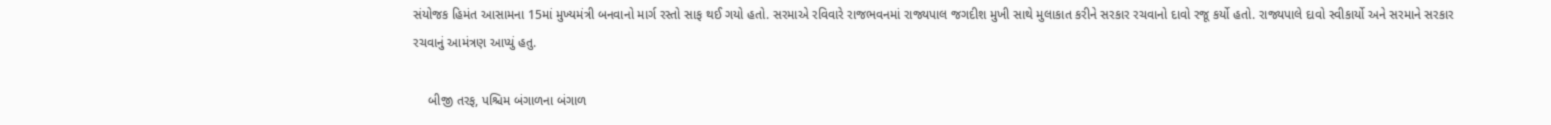સંયોજક હિમંત આસામના 15માં મુખ્યમંત્રી બનવાનો માર્ગ રસ્તો સાફ થઈ ગયો હતો. સરમાએ રવિવારે રાજભવનમાં રાજ્યપાલ જગદીશ મુખી સાથે મુલાકાત કરીને સરકાર રચવાનો દાવો રજૂ કર્યો હતો. રાજ્યપાલે દાવો સ્વીકાર્યો અને સરમાને સરકાર રચવાનું આમંત્રણ આપ્યું હતુ.

    બીજી તરફ, પશ્ચિમ બંગાળના બંગાળ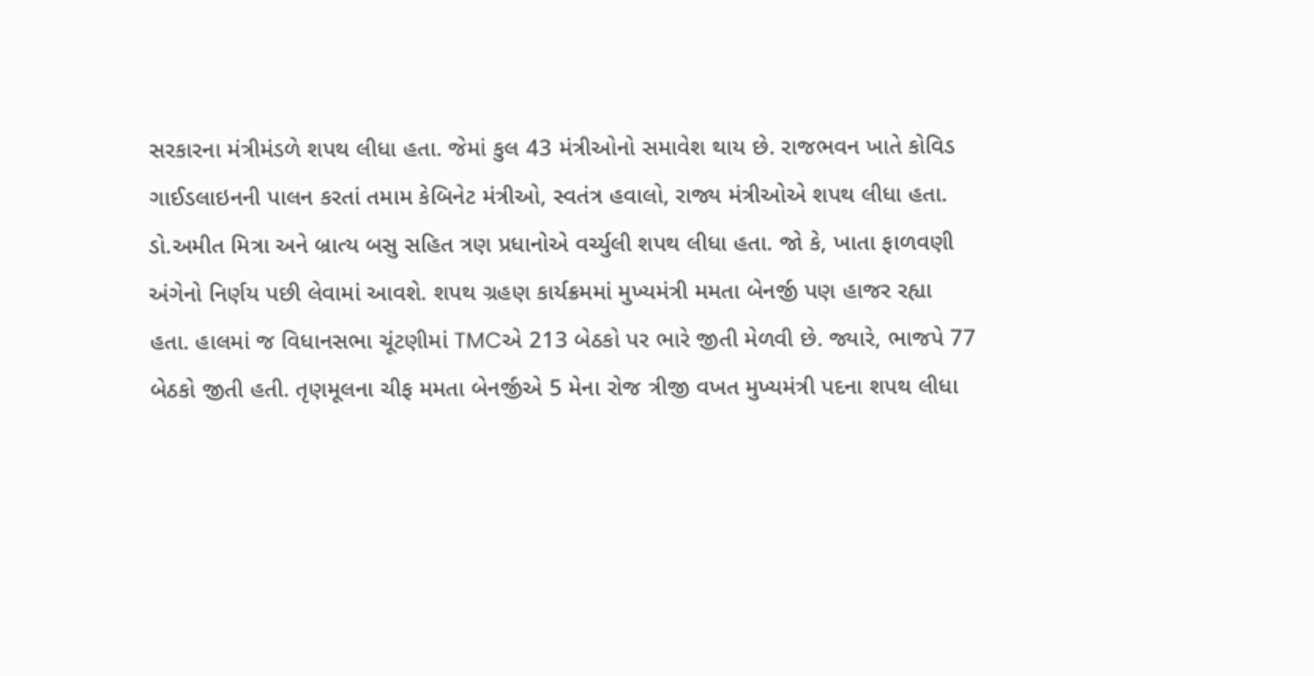સરકારના મંત્રીમંડળે શપથ લીધા હતા. જેમાં કુલ 43 મંત્રીઓનો સમાવેશ થાય છે. રાજભવન ખાતે કોવિડ ગાઈડલાઇનની પાલન કરતાં તમામ કેબિનેટ મંત્રીઓ, સ્વતંત્ર હવાલો, રાજ્ય મંત્રીઓએ શપથ લીધા હતા. ડો.અમીત મિત્રા અને બ્રાત્ય બસુ સહિત ત્રણ પ્રધાનોએ વર્ચ્યુલી શપથ લીધા હતા. જો કે, ખાતા ફાળવણી અંગેનો નિર્ણય પછી લેવામાં આવશે. શપથ ગ્રહણ કાર્યક્રમમાં મુખ્યમંત્રી મમતા બેનર્જી પણ હાજર રહ્યા હતા. હાલમાં જ વિધાનસભા ચૂંટણીમાં TMCએ 213 બેઠકો પર ભારે જીતી મેળવી છે. જ્યારે, ભાજપે 77 બેઠકો જીતી હતી. તૃણમૂલના ચીફ મમતા બેનર્જીએ 5 મેના રોજ ત્રીજી વખત મુખ્યમંત્રી પદના શપથ લીધા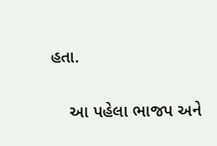હતા.

    આ પહેલા ભાજપ અને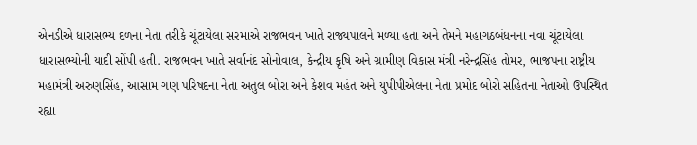એનડીએ ધારાસભ્ય દળના નેતા તરીકે ચૂંટાયેલા સરમાએ રાજભવન ખાતે રાજ્યપાલને મળ્યા હતા અને તેમને મહાગઠબંધનના નવા ચૂંટાયેલા ધારાસભ્યોની યાદી સોંપી હતી. રાજભવન ખાતે સર્વાનંદ સોનોવાલ, કેન્દ્રીય કૃષિ અને ગ્રામીણ વિકાસ મંત્રી નરેન્દ્રસિંહ તોમર, ભાજપના રાષ્ટ્રીય મહામંત્રી અરુણસિંહ, આસામ ગણ પરિષદના નેતા અતુલ બોરા અને કેશવ મહંત અને યુપીપીએલના નેતા પ્રમોદ બોરો સહિતના નેતાઓ ઉપસ્થિત રહ્યા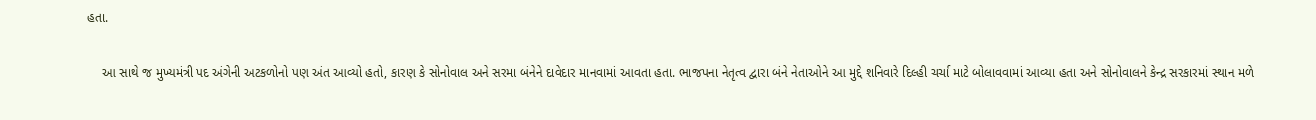હતા.

    આ સાથે જ મુખ્યમંત્રી પદ અંગેની અટકળોનો પણ અંત આવ્યો હતો, કારણ કે સોનોવાલ અને સરમા બંનેને દાવેદાર માનવામાં આવતા હતા. ભાજપના નેતૃત્વ દ્વારા બંને નેતાઓને આ મુદ્દે શનિવારે દિલ્હી ચર્ચા માટે બોલાવવામાં આવ્યા હતા અને સોનોવાલને કેન્દ્ર સરકારમાં સ્થાન મળે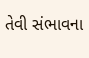તેવી સંભાવના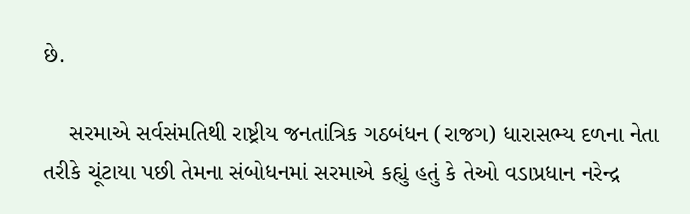છે.

    સરમાએ સર્વસંમતિથી રાષ્ટ્રીય જનતાંત્રિક ગઠબંધન (રાજગ) ધારાસભ્ય દળના નેતા તરીકે ચૂંટાયા પછી તેમના સંબોધનમાં સરમાએ કહ્યું હતું કે તેઓ વડાપ્રધાન નરેન્દ્ર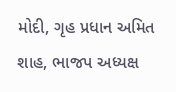મોદી, ગૃહ પ્રધાન અમિત શાહ, ભાજપ અધ્યક્ષ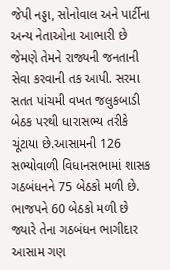જેપી નડ્ડા, સોનોવાલ અને પાર્ટીના અન્ય નેતાઓના આભારી છે જેમણે તેમને રાજ્યની જનતાની સેવા કરવાની તક આપી. સરમા સતત પાંચમી વખત જલુકબાડી બેઠક પરથી ધારાસભ્ય તરીકે ચૂંટાયા છે.આસામની 126 સભ્યોવાળી વિધાનસભામાં શાસક ગઠબંધનને 75 બેઠકો મળી છે. ભાજપને 60 બેઠકો મળી છે જ્યારે તેના ગઠબંધન ભાગીદાર આસામ ગણ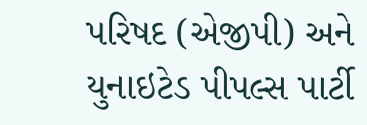પરિષદ (એજીપી) અને યુનાઇટેડ પીપલ્સ પાર્ટી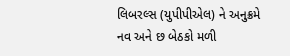લિબરલ્સ (યુપીપીએલ) ને અનુક્રમે નવ અને છ બેઠકો મળી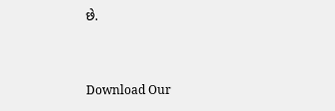છે.


Download Our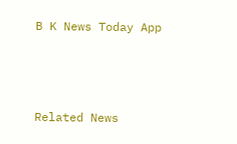B K News Today App



Related News